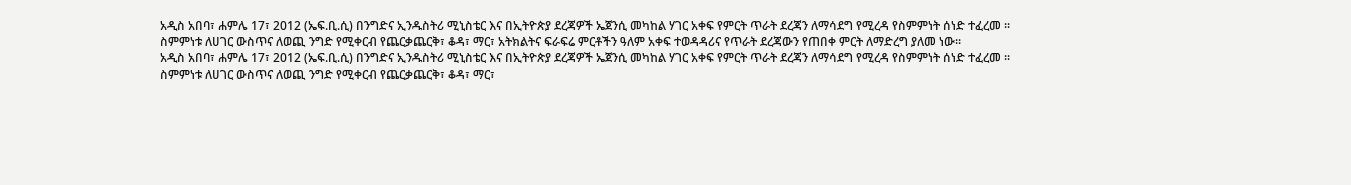አዲስ አበባ፣ ሐምሌ 17፣ 2012 (ኤፍ.ቢ.ሲ) በንግድና ኢንዱስትሪ ሚኒስቴር እና በኢትዮጵያ ደረጃዎች ኤጀንሲ መካከል ሃገር አቀፍ የምርት ጥራት ደረጃን ለማሳደግ የሚረዳ የስምምነት ሰነድ ተፈረመ ፡፡
ስምምነቱ ለሀገር ውስጥና ለወጪ ንግድ የሚቀርብ የጨርቃጨርቅ፣ ቆዳ፣ ማር፣ አትክልትና ፍራፍሬ ምርቶችን ዓለም አቀፍ ተወዳዳሪና የጥራት ደረጃውን የጠበቀ ምርት ለማድረግ ያለመ ነው፡፡
አዲስ አበባ፣ ሐምሌ 17፣ 2012 (ኤፍ.ቢ.ሲ) በንግድና ኢንዱስትሪ ሚኒስቴር እና በኢትዮጵያ ደረጃዎች ኤጀንሲ መካከል ሃገር አቀፍ የምርት ጥራት ደረጃን ለማሳደግ የሚረዳ የስምምነት ሰነድ ተፈረመ ፡፡
ስምምነቱ ለሀገር ውስጥና ለወጪ ንግድ የሚቀርብ የጨርቃጨርቅ፣ ቆዳ፣ ማር፣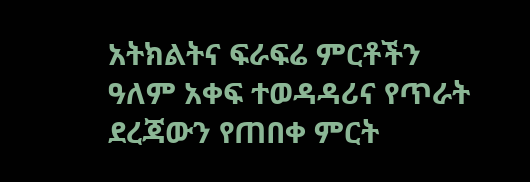አትክልትና ፍራፍሬ ምርቶችን ዓለም አቀፍ ተወዳዳሪና የጥራት ደረጃውን የጠበቀ ምርት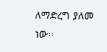ለማድረግ ያለመ ነው፡፡